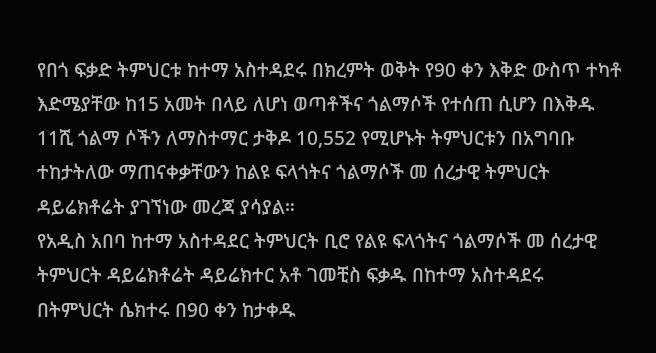የበጎ ፍቃድ ትምህርቱ ከተማ አስተዳደሩ በክረምት ወቅት የ90 ቀን እቅድ ውስጥ ተካቶ እድሜያቸው ከ15 አመት በላይ ለሆነ ወጣቶችና ጎልማሶች የተሰጠ ሲሆን በእቅዱ 11ሺ ጎልማ ሶችን ለማስተማር ታቅዶ 10,552 የሚሆኑት ትምህርቱን በአግባቡ ተከታትለው ማጠናቀቃቸውን ከልዩ ፍላጎትና ጎልማሶች መ ሰረታዊ ትምህርት ዳይሬክቶሬት ያገኘነው መረጃ ያሳያል።
የአዲስ አበባ ከተማ አስተዳደር ትምህርት ቢሮ የልዩ ፍላጎትና ጎልማሶች መ ሰረታዊ ትምህርት ዳይሬክቶሬት ዳይሬክተር አቶ ገመቺስ ፍቃዱ በከተማ አስተዳደሩ በትምህርት ሴክተሩ በ90 ቀን ከታቀዱ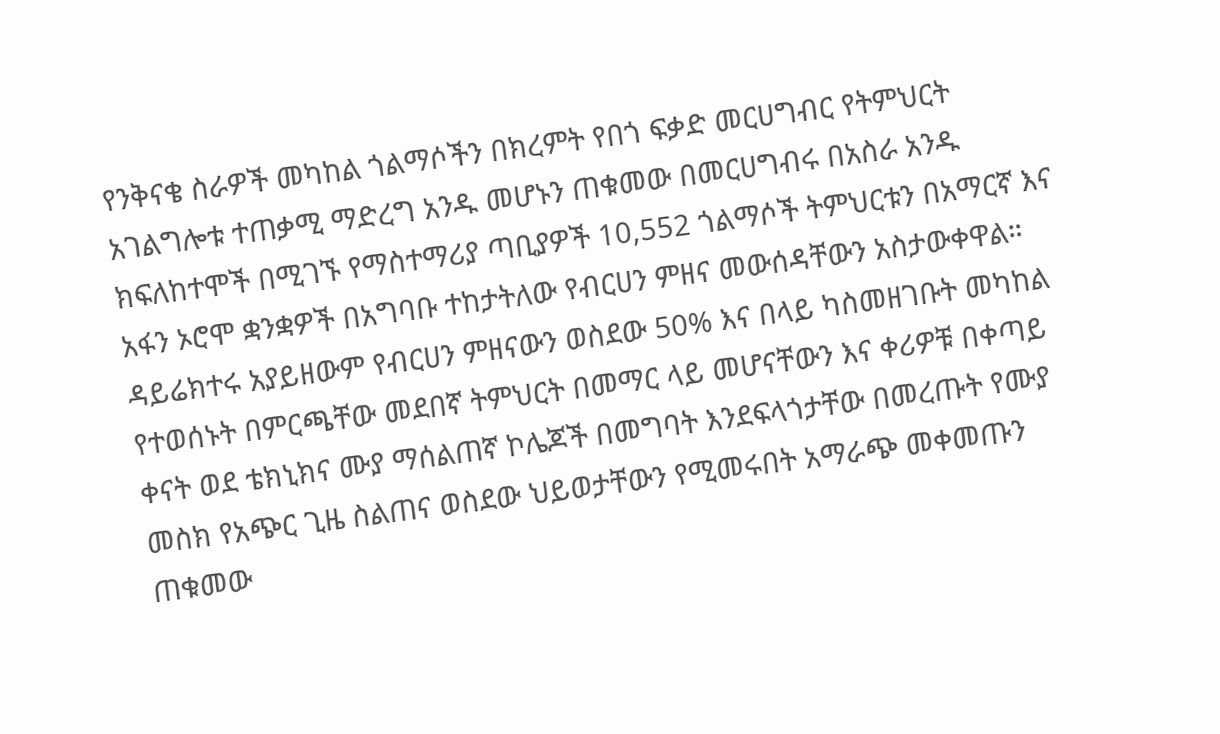የንቅናቄ ስራዎች መካከል ጎልማሶችን በክረምት የበጎ ፍቃድ መርሀግብር የትምህርት አገልግሎቱ ተጠቃሚ ማድረግ አንዱ መሆኑን ጠቁመው በመርሀግብሩ በአስራ አንዱ ክፍለከተሞች በሚገኙ የማስተማሪያ ጣቢያዎች 10,552 ጎልማሶች ትምህርቱን በአማርኛ እና አፋን ኦሮሞ ቋንቋዎች በአግባቡ ተከታትለው የብርሀን ምዘና መውሰዳቸውን አስታውቀዋል።
ዳይሬክተሩ አያይዘውም የብርሀን ምዘናውን ወስደው 50% እና በላይ ካስመዘገቡት መካከል የተወሰኑት በምርጫቸው መደበኛ ትምህርት በመማር ላይ መሆናቸውን እና ቀሪዎቹ በቀጣይ ቀናት ወደ ቴክኒክና ሙያ ማሰልጠኛ ኮሌጆች በመግባት እንደፍላጎታቸው በመረጡት የሙያ መስክ የአጭር ጊዜ ስልጠና ወስደው ህይወታቸውን የሚመሩበት አማራጭ መቀመጡን ጠቁመው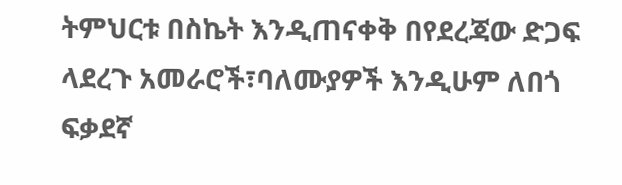ትምህርቱ በስኬት እንዲጠናቀቅ በየደረጃው ድጋፍ ላደረጉ አመራሮች፣ባለሙያዎች እንዲሁም ለበጎ ፍቃደኛ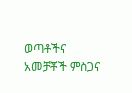ወጣቶችና አመቻቾች ምስጋና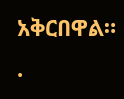አቅርበዋል።
.